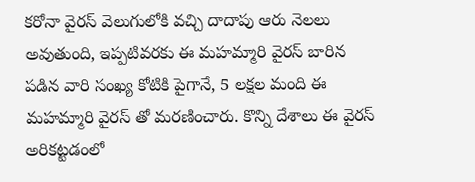కరోనా వైరస్ వెలుగులోకి వచ్చి దాదాపు ఆరు నెలలు అవుతుంది, ఇప్పటివరకు ఈ మహమ్మారి వైరస్ బారిన పడిన వారి సంఖ్య కోటికి పైగానే, 5 లక్షల మంది ఈ మహమ్మారి వైరస్ తో మరణించారు. కొన్ని దేశాలు ఈ వైరస్ అరికట్టడంలో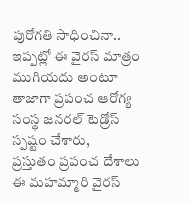పురోగతి సాధించినా.. ఇప్పట్లో ఈ వైరస్ మాత్రం ముగియదు అంటూ తాజాగా ప్రపంచ ఆరోగ్య సంస్థ జనరల్ టెడ్రోస్ స్పష్టం చేశారు,
ప్రస్తుతం ప్రపంచ దేశాలు ఈ మహమ్మారి వైరస్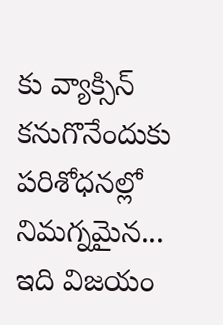కు వ్యాక్సిన్ కనుగొనేందుకు పరిశోధనల్లో నిమగ్నమైన... ఇది విజయం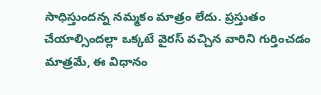సాధిస్తుందన్న నమ్మకం మాత్రం లేదు. ప్రస్తుతం చేయాల్సిందల్లా ఒక్కటే వైరస్ వచ్చిన వారిని గుర్తించడం మాత్రమే, ఈ విధానం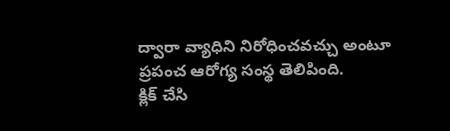ద్వారా వ్యాధిని నిరోధించవచ్చు అంటూ ప్రపంచ ఆరోగ్య సంస్థ తెలిపింది.
క్లిక్ చేసి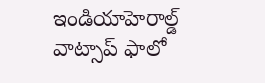ఇండియాహెరాల్డ్ వాట్సాప్ ఫాలో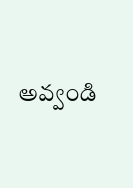అవ్వండి